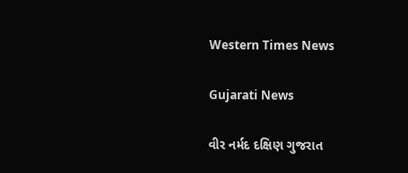Western Times News

Gujarati News

વીર નર્મદ દક્ષિણ ગુજરાત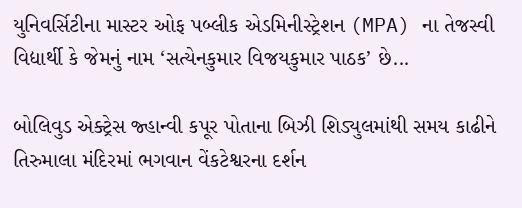યુનિવર્સિટીના માસ્ટર ઓફ પબ્લીક એડમિનીસ્ટ્રેશન (MPA) ના તેજસ્વી વિદ્યાર્થી કે જેમનું નામ ‘સત્યેનકુમાર વિજયકુમાર પાઠક’ છે...

બોલિવુડ એક્ટ્રેસ જ્હાન્વી કપૂર પોતાના બિઝી શિડ્યુલમાંથી સમય કાઢીને તિરુમાલા મંદિરમાં ભગવાન વેંકટેશ્વરના દર્શન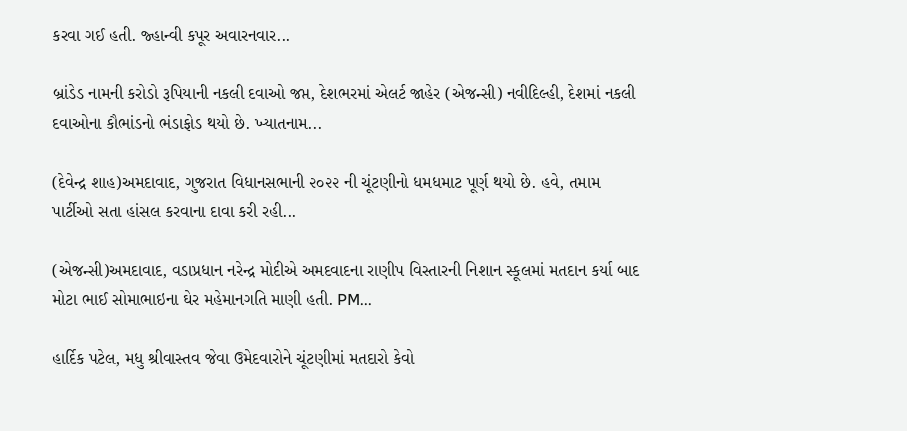કરવા ગઈ હતી. જ્હાન્વી કપૂર અવારનવાર...

બ્રાંડેડ નામની કરોડો રૂપિયાની નકલી દવાઓ જપ્ત, દેશભરમાં એલર્ટ જાહેર (એજન્સી) નવીદિલ્હી, દેશમાં નકલી દવાઓના કૌભાંડનો ભંડાફોડ થયો છે. ખ્યાતનામ...

(દેવેન્દ્ર શાહ)અમદાવાદ, ગુજરાત વિધાનસભાની ૨૦૨૨ ની ચૂંટણીનો ધમધમાટ પૂર્ણ થયો છે. હવે, તમામ પાર્ટીઓ સતા હાંસલ કરવાના દાવા કરી રહી...

(એજન્સી)અમદાવાદ, વડાપ્રધાન નરેન્દ્ર મોદીએ અમદવાદના રાણીપ વિસ્તારની નિશાન સ્કૂલમાં મતદાન કર્યા બાદ મોટા ભાઈ સોમાભાઇના ઘેર મહેમાનગતિ માણી હતી. PM...

હાર્દિક પટેલ, મધુ શ્રીવાસ્તવ જેવા ઉમેદવારોને ચૂંટણીમાં મતદારો કેવો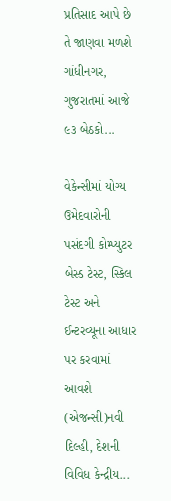પ્રતિસાદ આપે છે તે જાણવા મળશે ગાંધીનગર,  ગુજરાતમાં આજે ૯૩ બેઠકો...

વેકેન્સીમાં યોગ્ય ઉમેદવારોની પસંદગી કોમ્પ્યુટર બેસ્ડ ટેસ્ટ, સ્કિલ ટેસ્ટ અને ઈન્ટરવ્યૂના આધાર પર કરવામાં આવશે (એજન્સી)નવી દિલ્હી, દેશની વિવિધ કેન્દ્રીય...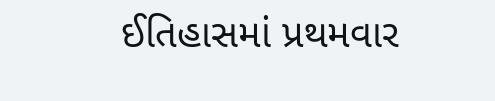ઈતિહાસમાં પ્રથમવાર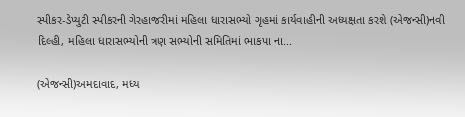સ્પીકર-ડેપ્યુટી સ્પીકરની ગેરહાજરીમાં મહિલા ધારાસભ્યો ગૃહમાં કાર્યવાહીની અધ્યક્ષતા કરશે (એજન્સી)નવી દિલ્હી, મહિલા ધારાસભ્યોની ત્રણ સભ્યોની સમિતિમાં ભાકપા ના...

(એજન્સી)અમદાવાદ, મધ્ય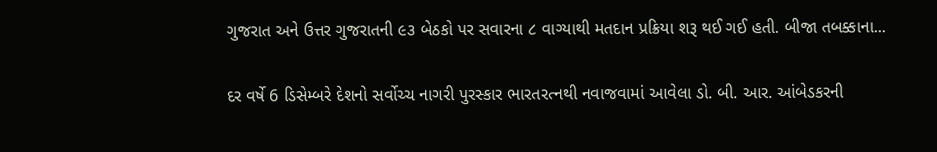ગુજરાત અને ઉત્તર ગુજરાતની ૯૩ બેઠકો પર સવારના ૮ વાગ્યાથી મતદાન પ્રક્રિયા શરૂ થઈ ગઈ હતી. બીજા તબક્કાના...

દર વર્ષે 6 ડિસેમ્બરે દેશનો સર્વોચ્ચ નાગરી પુરસ્કાર ભારતરત્નથી નવાજવામાં આવેલા ડો. બી. આર. આંબેડકરની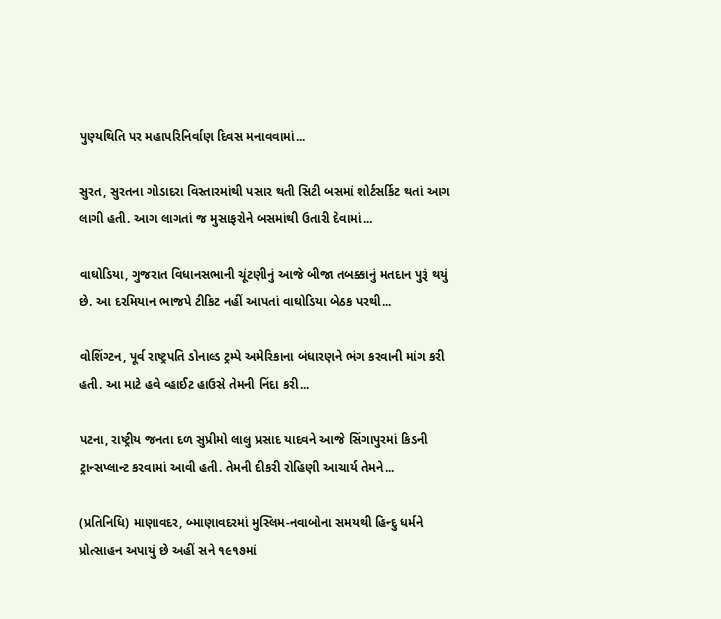પુણ્યથિતિ પર મહાપરિનિર્વાણ દિવસ મનાવવામાં...

સુરત, સુરતના ગોડાદરા વિસ્તારમાંથી પસાર થતી સિટી બસમાં શોર્ટસર્કિટ થતાં આગ લાગી હતી. આગ લાગતાં જ મુસાફરોને બસમાંથી ઉતારી દેવામાં...

વાઘોડિયા, ગુજરાત વિધાનસભાની ચૂંટણીનું આજે બીજા તબક્કાનું મતદાન પુરૂં થયું છે. આ દરમિયાન ભાજપે ટીકિટ નહીં આપતાં વાઘોડિયા બેઠક પરથી...

વોશિંગ્ટન, પૂર્વ રાષ્ટ્રપતિ ડોનાલ્ડ ટ્રમ્પે અમેરિકાના બંધારણને ભંગ કરવાની માંગ કરી હતી. આ માટે હવે વ્હાઈટ હાઉસે તેમની નિંદા કરી...

પટના, રાષ્ટ્રીય જનતા દળ સુપ્રીમો લાલુ પ્રસાદ યાદવને આજે સિંગાપુરમાં કિડની ટ્રાન્સપ્લાન્ટ કરવામાં આવી હતી. તેમની દીકરી રોહિણી આચાર્ય તેમને...

(પ્રતિનિધિ) માણાવદર, બ્માણાવદરમાં મુસ્લિમ-નવાબોના સમયથી હિન્દુ ધર્મને પ્રોત્સાહન અપાયું છે અહીં સને ૧૯૧૭માં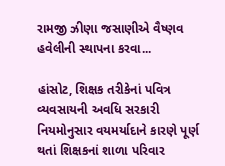રામજી ઝીણા જસાણીએ વૈષ્ણવ હવેલીની સ્થાપના કરવા...

હાંસોટ, શિક્ષક તરીકેનાં પવિત્ર વ્યવસાયની અવધિ સરકારી નિયમોનુસાર વયમર્યાદાને કારણે પૂર્ણ થતાં શિક્ષકનાં શાળા પરિવાર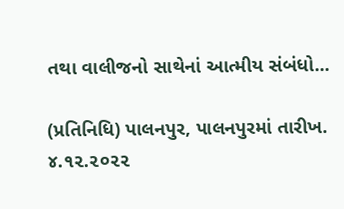તથા વાલીજનો સાથેનાં આત્મીય સંબંધો...

(પ્રતિનિધિ) પાલનપુર, પાલનપુરમાં તારીખ. ૪.૧૨.૨૦૨૨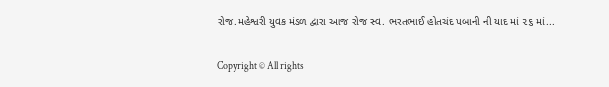રોજ.મહેશ્વરી યુવક મંડળ દ્વારા આજ રોજ સ્વ. ભરતભાઈ હોતચંદ પબાની ની યાદ માં ૨૬ માં...

Copyright © All rights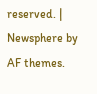reserved. | Newsphere by AF themes.